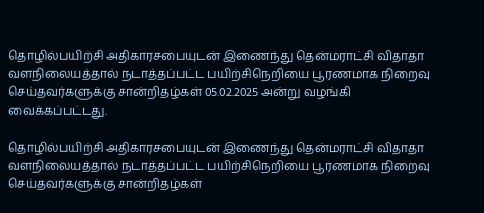தொழில்பயிற்சி அதிகாரசபையுடன் இணைந்து தென்மராட்சி விதாதா வளநிலையத்தால் நடாத்தப்பட்ட பயிற்சிநெறியை பூரணமாக நிறைவு செய்தவர்களுக்கு சான்றிதழ்கள் 05.02.2025 அன்று வழங்கி வைக்கப்பட்டது.

தொழில்பயிற்சி அதிகாரசபையுடன் இணைந்து தென்மராட்சி விதாதா வளநிலையத்தால் நடாத்தப்பட்ட பயிற்சிநெறியை பூரணமாக நிறைவு செய்தவர்களுக்கு சான்றிதழ்கள்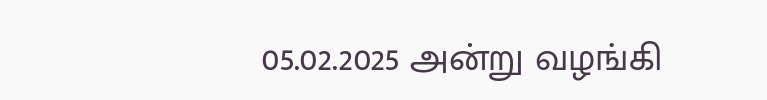05.02.2025 அன்று வழங்கி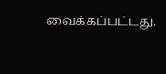வைக்கப்பட்டது.